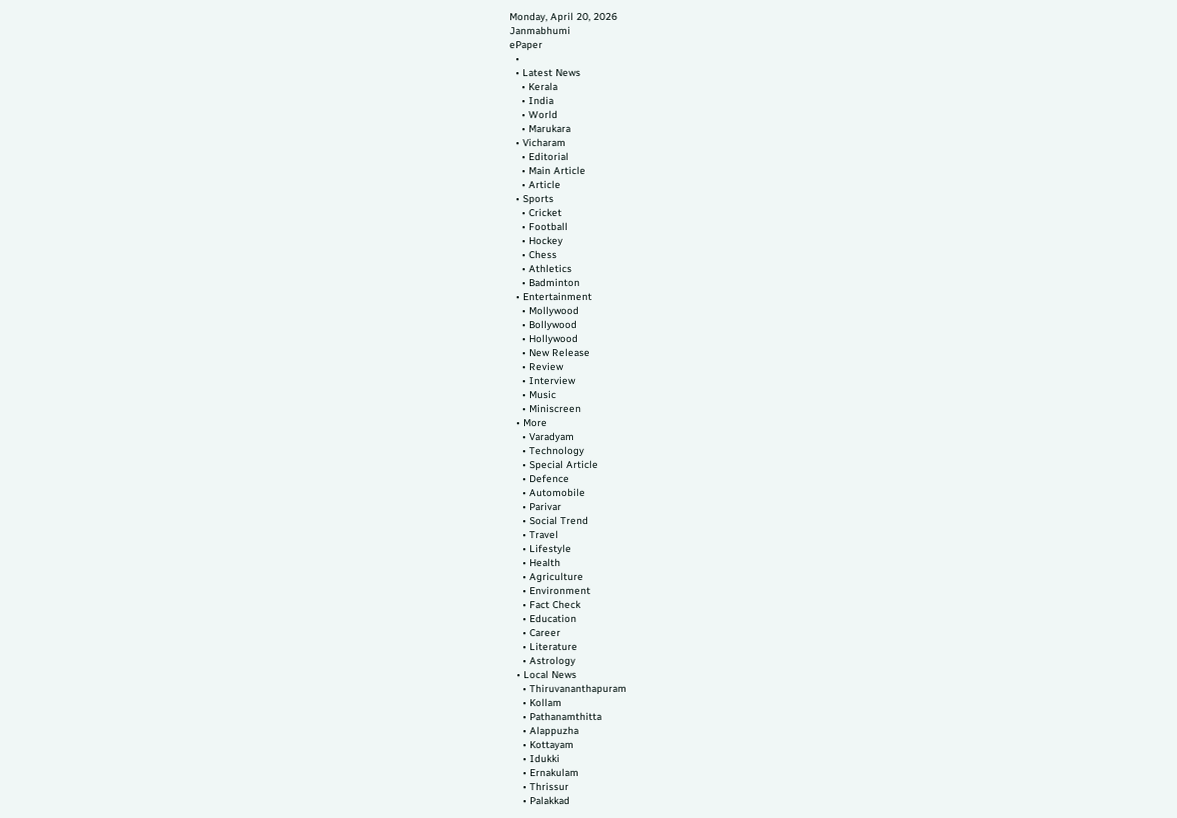Monday, April 20, 2026
Janmabhumi
ePaper
  •
  • Latest News
    • Kerala
    • India
    • World
    • Marukara
  • Vicharam
    • Editorial
    • Main Article
    • Article
  • Sports
    • Cricket
    • Football
    • Hockey
    • Chess
    • Athletics
    • Badminton
  • Entertainment
    • Mollywood
    • Bollywood
    • Hollywood
    • New Release
    • Review
    • Interview
    • Music
    • Miniscreen
  • More
    • Varadyam
    • Technology
    • Special Article
    • Defence
    • Automobile
    • Parivar
    • Social Trend
    • Travel
    • Lifestyle
    • Health
    • Agriculture
    • Environment
    • Fact Check
    • Education
    • Career
    • Literature
    • Astrology
  • Local News
    • Thiruvananthapuram
    • Kollam
    • Pathanamthitta
    • Alappuzha
    • Kottayam
    • Idukki
    • Ernakulam
    • Thrissur
    • Palakkad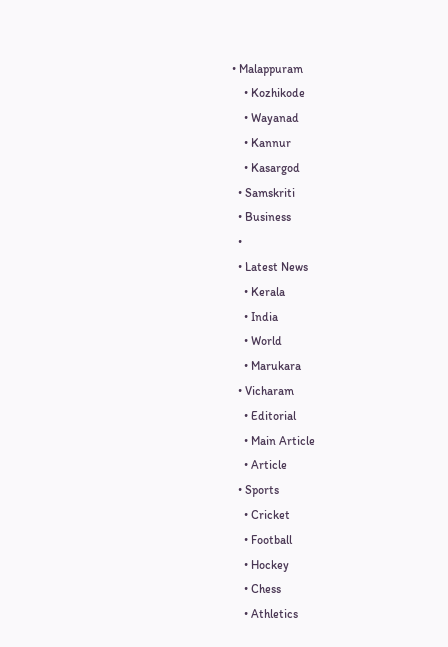• Malappuram
    • Kozhikode
    • Wayanad
    • Kannur
    • Kasargod
  • Samskriti
  • Business
  •
  • Latest News
    • Kerala
    • India
    • World
    • Marukara
  • Vicharam
    • Editorial
    • Main Article
    • Article
  • Sports
    • Cricket
    • Football
    • Hockey
    • Chess
    • Athletics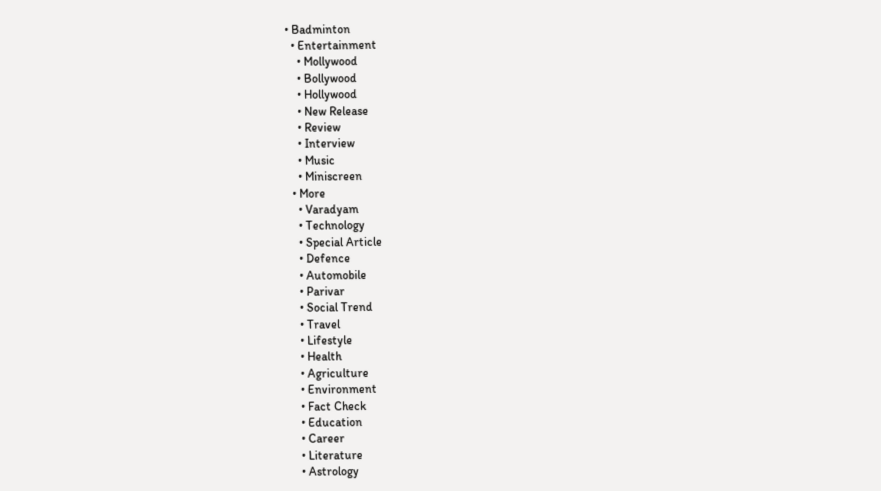• Badminton
  • Entertainment
    • Mollywood
    • Bollywood
    • Hollywood
    • New Release
    • Review
    • Interview
    • Music
    • Miniscreen
  • More
    • Varadyam
    • Technology
    • Special Article
    • Defence
    • Automobile
    • Parivar
    • Social Trend
    • Travel
    • Lifestyle
    • Health
    • Agriculture
    • Environment
    • Fact Check
    • Education
    • Career
    • Literature
    • Astrology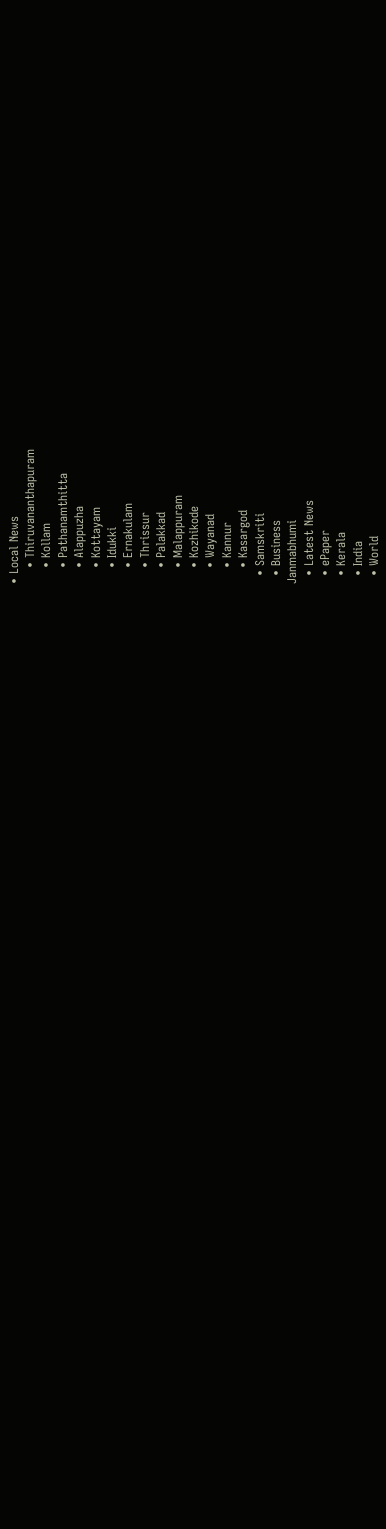• Local News
    • Thiruvananthapuram
    • Kollam
    • Pathanamthitta
    • Alappuzha
    • Kottayam
    • Idukki
    • Ernakulam
    • Thrissur
    • Palakkad
    • Malappuram
    • Kozhikode
    • Wayanad
    • Kannur
    • Kasargod
  • Samskriti
  • Business
Janmabhumi
  • Latest News
  • ePaper
  • Kerala
  • India
  • World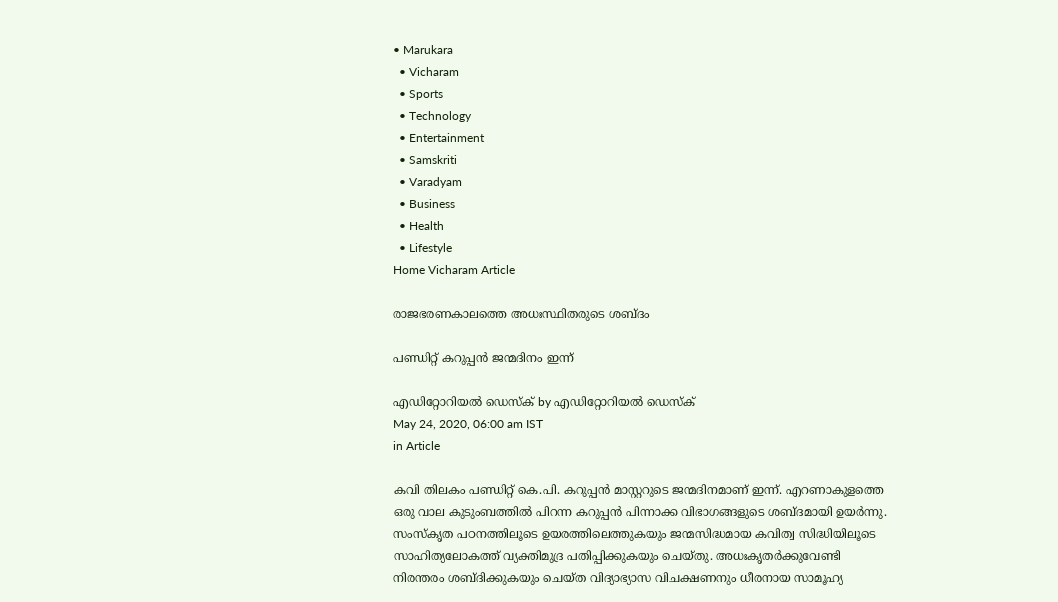• Marukara
  • Vicharam
  • Sports
  • Technology
  • Entertainment
  • Samskriti
  • Varadyam
  • Business
  • Health
  • Lifestyle
Home Vicharam Article

രാജഭരണകാലത്തെ അധഃസ്ഥിതരുടെ ശബ്ദം

പണ്ഡിറ്റ് കറുപ്പന്‍ ജന്മദിനം ഇന്ന്

എഡിറ്റോറിയൽ ഡെസ്ക് by എഡിറ്റോറിയൽ ഡെസ്ക്
May 24, 2020, 06:00 am IST
in Article

കവി തിലകം പണ്ഡിറ്റ് കെ.പി. കറുപ്പന്‍ മാസ്റ്ററുടെ ജന്മദിനമാണ് ഇന്ന്. എറണാകുളത്തെ ഒരു വാല കുടുംബത്തില്‍ പിറന്ന കറുപ്പന്‍ പിന്നാക്ക വിഭാഗങ്ങളുടെ ശബ്ദമായി ഉയര്‍ന്നു. സംസ്‌കൃത പഠനത്തിലൂടെ ഉയരത്തിലെത്തുകയും ജന്മസിദ്ധമായ കവിത്വ സിദ്ധിയിലൂടെ സാഹിത്യലോകത്ത് വ്യക്തിമുദ്ര പതിപ്പിക്കുകയും ചെയ്തു. അധഃകൃതര്‍ക്കുവേണ്ടി നിരന്തരം ശബ്ദിക്കുകയും ചെയ്ത വിദ്യാഭ്യാസ വിചക്ഷണനും ധീരനായ സാമൂഹ്യ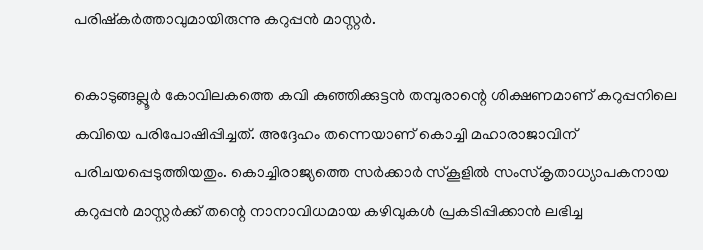പരിഷ്‌കര്‍ത്താവുമായിരുന്നു കറുപ്പന്‍ മാസ്റ്റര്‍.

കൊടുങ്ങല്ലൂര്‍ കോവിലകത്തെ കവി കുഞ്ഞിക്കുട്ടന്‍ തമ്പുരാന്റെ ശിക്ഷണമാണ് കറുപ്പനിലെ കവിയെ പരിപോഷിപ്പിച്ചത്. അദ്ദേഹം തന്നെയാണ് കൊച്ചി മഹാരാജാവിന് പരിചയപ്പെടുത്തിയതും. കൊച്ചിരാജ്യത്തെ സര്‍ക്കാര്‍ സ്‌കൂളില്‍ സംസ്‌കൃതാധ്യാപകനായ കറുപ്പന്‍ മാസ്റ്റര്‍ക്ക് തന്റെ നാനാവിധമായ കഴിവുകള്‍ പ്രകടിപ്പിക്കാന്‍ ലഭിച്ച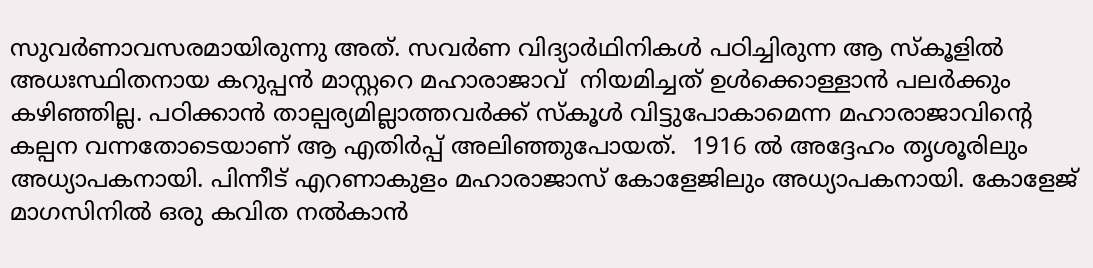സുവര്‍ണാവസരമായിരുന്നു അത്. സവര്‍ണ വിദ്യാര്‍ഥിനികള്‍ പഠിച്ചിരുന്ന ആ സ്‌കൂളില്‍ അധഃസ്ഥിതനായ കറുപ്പന്‍ മാസ്റ്ററെ മഹാരാജാവ്  നിയമിച്ചത് ഉള്‍ക്കൊള്ളാന്‍ പലര്‍ക്കും കഴിഞ്ഞില്ല. പഠിക്കാന്‍ താല്പര്യമില്ലാത്തവര്‍ക്ക് സ്‌കൂള്‍ വിട്ടുപോകാമെന്ന മഹാരാജാവിന്റെ കല്പന വന്നതോടെയാണ് ആ എതിര്‍പ്പ് അലിഞ്ഞുപോയത്.  1916 ല്‍ അദ്ദേഹം തൃശൂരിലും അധ്യാപകനായി. പിന്നീട് എറണാകുളം മഹാരാജാസ് കോളേജിലും അധ്യാപകനായി. കോളേജ് മാഗസിനില്‍ ഒരു കവിത നല്‍കാന്‍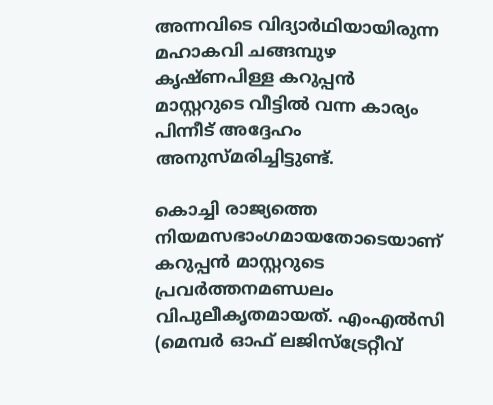അന്നവിടെ വിദ്യാര്‍ഥിയായിരുന്ന മഹാകവി ചങ്ങമ്പുഴ കൃഷ്ണപിള്ള കറുപ്പന്‍ മാസ്റ്ററുടെ വീട്ടില്‍ വന്ന കാര്യം പിന്നീട് അദ്ദേഹം അനുസ്മരിച്ചിട്ടുണ്ട്.

കൊച്ചി രാജ്യത്തെ നിയമസഭാംഗമായതോടെയാണ് കറുപ്പന്‍ മാസ്റ്ററുടെ പ്രവര്‍ത്തനമണ്ഡലം വിപുലീകൃതമായത്. എംഎല്‍സി (മെമ്പര്‍ ഓഫ് ലജിസ്‌ട്രേറ്റീവ്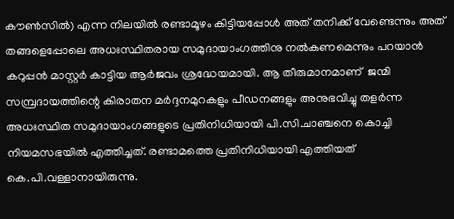കൗണ്‍സില്‍) എന്ന നിലയില്‍ രണ്ടാമൂഴം കിട്ടിയപ്പോള്‍ അത് തനിക്ക് വേണ്ടെന്നും അത് തങ്ങളെപ്പോലെ അധഃസ്ഥിതരായ സമുദായാംഗത്തിനു നല്‍കണമെന്നും പറയാന്‍ കറുപ്പന്‍ മാസ്റ്റര്‍ കാട്ടിയ ആര്‍ജവം ശ്രദ്ധേയമായി. ആ തീരുമാനമാണ്  ജന്മി സമ്പ്രദായത്തിന്റെ കിരാതന മര്‍ദ്ദനമുറകളും പീഡനങ്ങളും അനുഭവിച്ചു തളര്‍ന്ന അധഃസ്ഥിത സമുദായാംഗങ്ങളുടെ പ്രതിനിധിയായി പി.സി.ചാഞ്ചനെ കൊച്ചി നിയമസഭയില്‍ എത്തിച്ചത്. രണ്ടാമത്തെ പ്രതിനിധിയായി എത്തിയത് കെ.പി.വള്ളാനായിരുന്നു.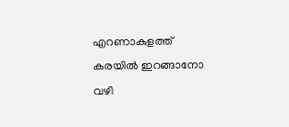എറണാകുളത്ത് കരയില്‍ ഇറങ്ങാനോ വഴി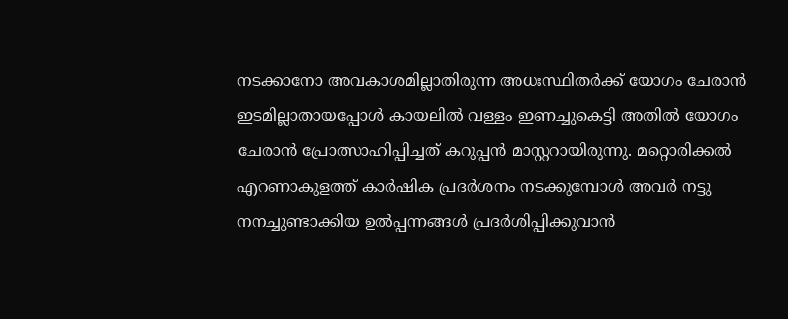നടക്കാനോ അവകാശമില്ലാതിരുന്ന അധഃസ്ഥിതര്‍ക്ക് യോഗം ചേരാന്‍ ഇടമില്ലാതായപ്പോള്‍ കായലില്‍ വള്ളം ഇണച്ചുകെട്ടി അതില്‍ യോഗം ചേരാന്‍ പ്രോത്സാഹിപ്പിച്ചത് കറുപ്പന്‍ മാസ്റ്ററായിരുന്നു. മറ്റൊരിക്കല്‍ എറണാകുളത്ത് കാര്‍ഷിക പ്രദര്‍ശനം നടക്കുമ്പോള്‍ അവര്‍ നട്ടു നനച്ചുണ്ടാക്കിയ ഉല്‍പ്പന്നങ്ങള്‍ പ്രദര്‍ശിപ്പിക്കുവാന്‍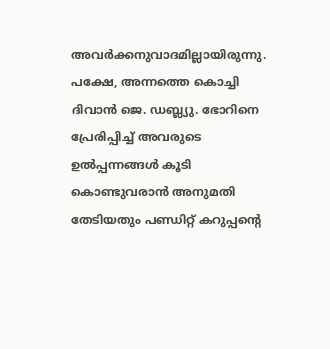അവര്‍ക്കനുവാദമില്ലായിരുന്നു. പക്ഷേ, അന്നത്തെ കൊച്ചി ദിവാന്‍ ജെ. ഡബ്ല്യു. ഭോറിനെ പ്രേരിപ്പിച്ച് അവരുടെ ഉല്‍പ്പന്നങ്ങള്‍ കൂടി കൊണ്ടുവരാന്‍ അനുമതി തേടിയതും പണ്ഡിറ്റ് കറുപ്പന്റെ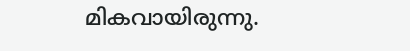മികവായിരുന്നു.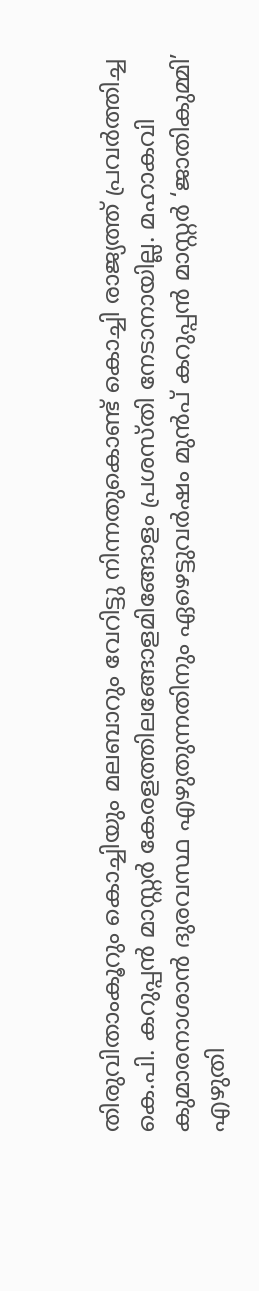തിരുവിതാംകൂറും കൊച്ചിയും മലബാറും വേറിട്ടു നിന്നതുകൊണ്ട് കൊച്ചി രാജ്യത്ത് പ്രവര്‍ത്തിച്ച കെ.പി. കറുപ്പന്‍ മാസ്റ്റര്‍ കേരളത്തിലങ്ങോളമിങ്ങോളം പ്രശസ്തി നേടാനായില്ല. മഹാകവി കുമാരനാശാന്‍ ദുരവസ്ഥ എഴുതുന്നതിനും ഏഴെട്ടുവര്‍ഷം മുന്‍പ് കറുപ്പന്‍ മാസ്റ്റര്‍ ‘ജാതികുമ്മി’ എഴുതി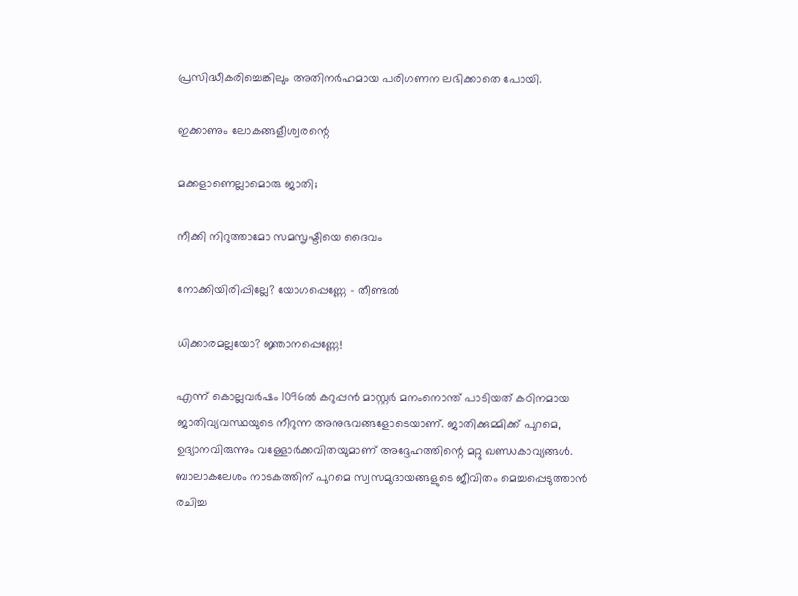പ്രസിദ്ധീകരിച്ചെങ്കിലും അതിനര്‍ഹമായ പരിഗണന ലഭിക്കാതെ പോയി.

ഇക്കാണും ലോകങ്ങളീശ്വരന്റെ

മക്കളാണെല്ലാമൊരു ജാതി;

നീക്കി നിറുത്താമോ സമസൃഷ്ടിയെ ദൈവം

നോക്കിയിരിപ്പില്ലേ? യോഗപ്പെണ്ണേ – തീണ്ടല്‍

ധിക്കാരമല്ലയോ? ജ്ഞാനപ്പെണ്ണേ!

എന്ന് കൊല്ലവര്‍ഷം 1096ല്‍ കറുപ്പന്‍ മാസ്റ്റര്‍ മനംനൊന്ത് പാടിയത് കഠിനമായ ജാതിവ്യവസ്ഥയുടെ നീറുന്ന അനുഭവങ്ങളോടെയാണ്. ജാതിക്കുമ്മിക്ക് പുറമെ, ഉദ്യാനവിരുന്നും വള്ളോര്‍ക്കവിതയുമാണ് അദ്ദേഹത്തിന്റെ മറ്റു ഖണ്ഡകാവ്യങ്ങള്‍. ബാലാകലേശം നാടകത്തിന് പുറമെ സ്വസമുദായങ്ങളുടെ ജീവിതം മെച്ചപ്പെടുത്താന്‍ രചിച്ച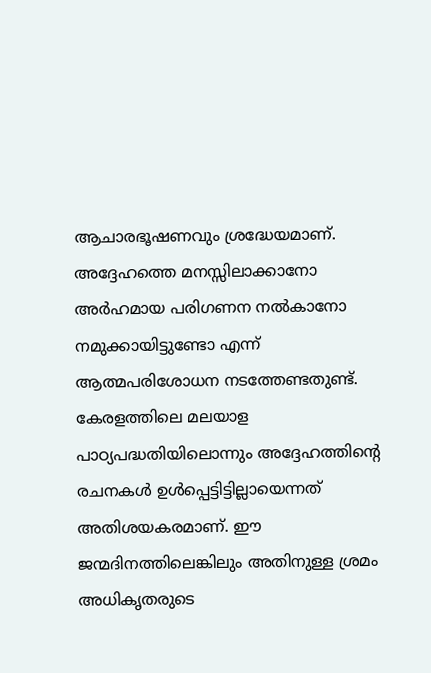ആചാരഭൂഷണവും ശ്രദ്ധേയമാണ്. അദ്ദേഹത്തെ മനസ്സിലാക്കാനോ അര്‍ഹമായ പരിഗണന നല്‍കാനോ നമുക്കായിട്ടുണ്ടോ എന്ന് ആത്മപരിശോധന നടത്തേണ്ടതുണ്ട്. കേരളത്തിലെ മലയാള പാഠ്യപദ്ധതിയിലൊന്നും അദ്ദേഹത്തിന്റെ രചനകള്‍ ഉള്‍പ്പെട്ടിട്ടില്ലായെന്നത് അതിശയകരമാണ്. ഈ ജന്മദിനത്തിലെങ്കിലും അതിനുള്ള ശ്രമം അധികൃതരുടെ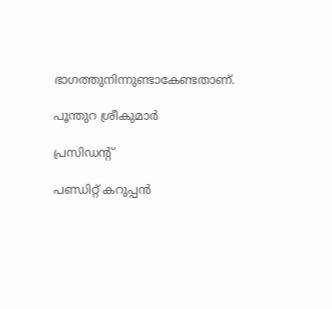ഭാഗത്തുനിന്നുണ്ടാകേണ്ടതാണ്.

പൂന്തുറ ശ്രീകുമാര്‍

പ്രസിഡന്റ്

പണ്ഡിറ്റ് കറുപ്പന്‍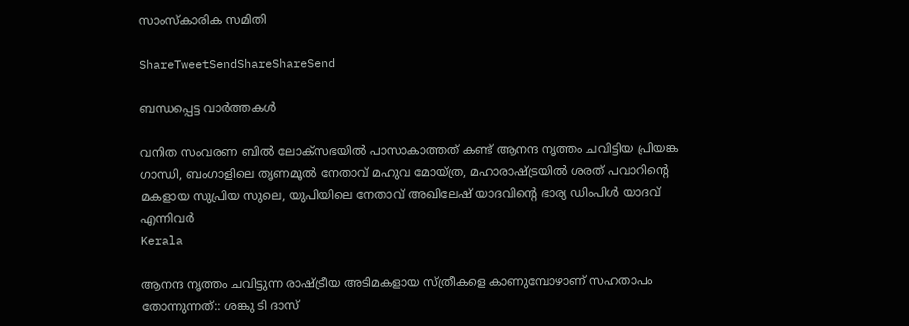സാംസ്‌കാരിക സമിതി

ShareTweetSendShareShareSend

ബന്ധപ്പെട്ട വാര്‍ത്തകള്‍

വനിത സംവരണ ബിൽ ലോക്സഭയിൽ പാസാകാത്തത് കണ്ട് ആനന്ദ നൃത്തം ചവിട്ടിയ പ്രിയങ്ക ഗാന്ധി, ബംഗാളിലെ തൃണമൂല്‍ നേതാവ് മഹുവ മോയ്ത്ര, മഹാരാഷ്ട്രയില്‍ ശരത് പവാറിന്‍റെ മകളായ സുപ്രിയ സുലെ, യുപിയിലെ നേതാവ് അഖിലേഷ് യാദവിന്‍റെ ഭാര്യ ഡിംപിള്‍ യാദവ് എന്നിവര്‍
Kerala

ആനന്ദ നൃത്തം ചവിട്ടുന്ന രാഷ്‌ട്രീയ അടിമകളായ സ്ത്രീകളെ കാണുമ്പോഴാണ് സഹതാപം തോന്നുന്നത്:: ശങ്കു ടി ദാസ്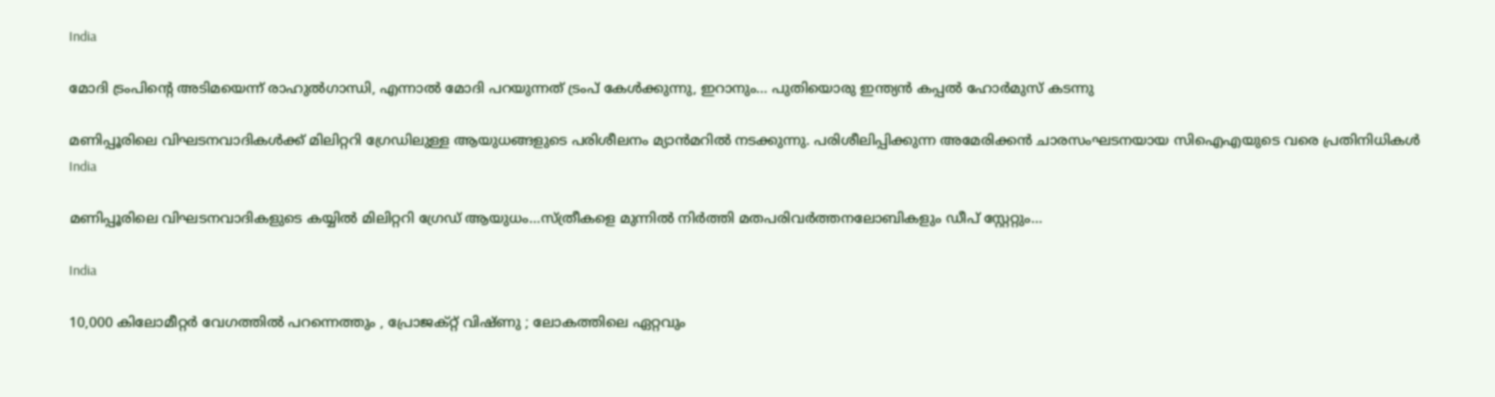India

മോദി ട്രംപിന്റെ അടിമയെന്ന് രാഹുല്‍ഗാന്ധി, എന്നാല്‍ മോദി പറയുന്നത് ട്രംപ് കേള്‍ക്കുന്നു, ഇറാനും… പുതിയൊരു ഇന്ത്യന്‍ കപ്പല്‍ ഹോര്‍മുസ് കടന്നു

മണിപ്പൂരിലെ വിഘടനവാദികള്‍ക്ക് മിലിറ്ററി ഗ്രേഡിലുള്ള ആയുധങ്ങളുടെ പരിശീലനം മ്യാന്‍മറില്‍ നടക്കുന്നു. പരിശീലിപ്പിക്കുന്ന അമേരിക്കന്‍ ചാരസംഘടനയായ സിഐഎയുടെ വരെ പ്രതിനിധികള്‍
India

മണിപ്പൂരിലെ വിഘടനവാദികളുടെ കയ്യില്‍ മിലിറ്ററി ഗ്രേഡ് ആയുധം…സ്ത്രീകളെ മുന്നില്‍ നിര്‍ത്തി മതപരിവര്‍ത്തനലോബികളും ഡീപ് സ്റ്റേറ്റും…

India

10,000 കിലോമീറ്റർ വേഗത്തിൽ പറന്നെത്തും , പ്രോജക്റ്റ് വിഷ്ണു ; ലോകത്തിലെ ഏറ്റവും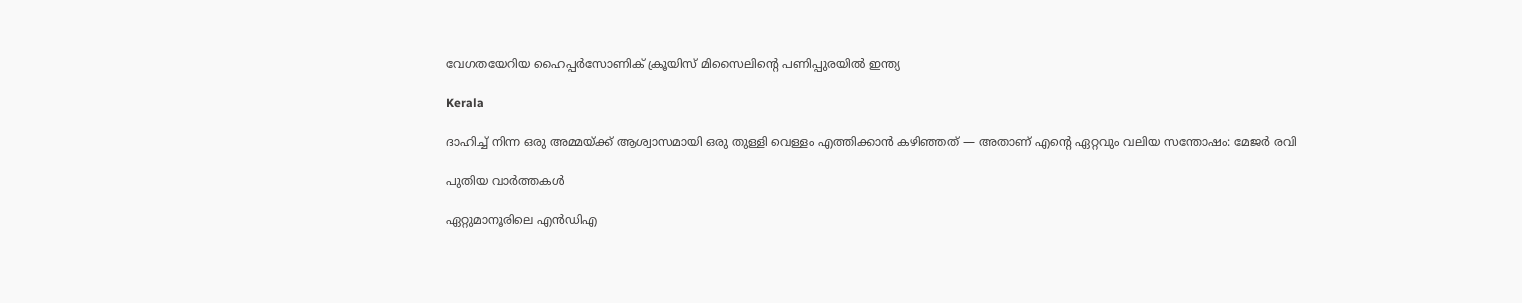വേഗതയേറിയ ഹൈപ്പർസോണിക് ക്രൂയിസ് മിസൈലിന്റെ പണിപ്പുരയിൽ ഇന്ത്യ

Kerala

ദാഹിച്ച് നിന്ന ഒരു അമ്മയ്‌ക്ക് ആശ്വാസമായി ഒരു തുള്ളി വെള്ളം എത്തിക്കാൻ കഴിഞ്ഞത് — അതാണ് എന്റെ ഏറ്റവും വലിയ സന്തോഷം: മേജര്‍ രവി

പുതിയ വാര്‍ത്തകള്‍

ഏറ്റുമാനൂരിലെ എന്‍ഡിഎ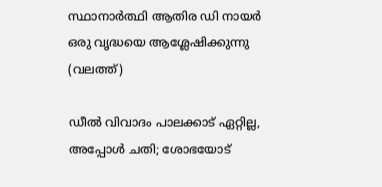സ്ഥാനാര്‍ത്ഥി ആതിര ഡി നായര്‍ ഒരു വൃദ്ധയെ ആശ്ലേഷിക്കുന്നു (വലത്ത്)

ഡീല്‍ വിവാദം പാലക്കാട് ഏറ്റില്ല, അപ്പോള്‍ ചതി; ശോഭയോട്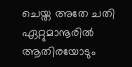ചെയ്ത അതേ ചതി ഏറ്റുമാനൂരില്‍ ആതിരയോടും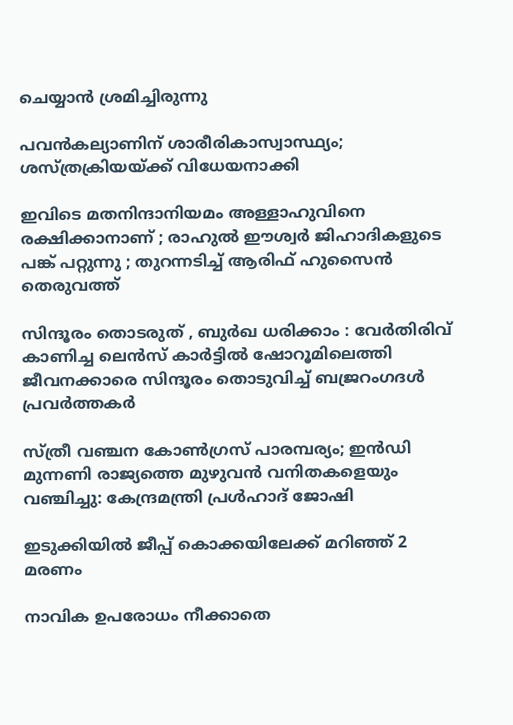ചെയ്യാന്‍ ശ്രമിച്ചിരുന്നു

പവന്‍കല്യാണിന് ശാരീരികാസ്വാസ്ഥ്യം; ശസ്ത്രക്രിയയ്‌ക്ക് വിധേയനാക്കി

ഇവിടെ മതനിന്ദാനിയമം അള്ളാ‍ഹുവിനെ രക്ഷിക്കാനാണ് ; രാഹുൽ ഈശ്വർ ജിഹാദികളുടെ പങ്ക് പറ്റുന്നു ; തുറന്നടിച്ച് ആരിഫ് ഹുസൈൻ തെരുവത്ത്

സിന്ദൂരം തൊടരുത് , ബുർഖ ധരിക്കാം : വേർതിരിവ് കാണിച്ച ലെന്‍സ് കാര്‍ട്ടിൽ ഷോറൂമിലെത്തി ജീവനക്കാരെ സിന്ദൂരം തൊടുവിച്ച് ബജ്രറംഗദൾ പ്രവർത്തകർ

സ്ത്രീ വഞ്ചന കോണ്‍ഗ്രസ് പാരമ്പര്യം; ഇന്‍ഡി മുന്നണി രാജ്യത്തെ മുഴുവന്‍ വനിതകളെയും വഞ്ചിച്ചു: കേന്ദ്രമന്ത്രി പ്രള്‍ഹാദ് ജോഷി

ഇടുക്കിയില്‍ ജീപ്പ് കൊക്കയിലേക്ക് മറിഞ്ഞ് 2 മരണം

നാവിക ഉപരോധം നീക്കാതെ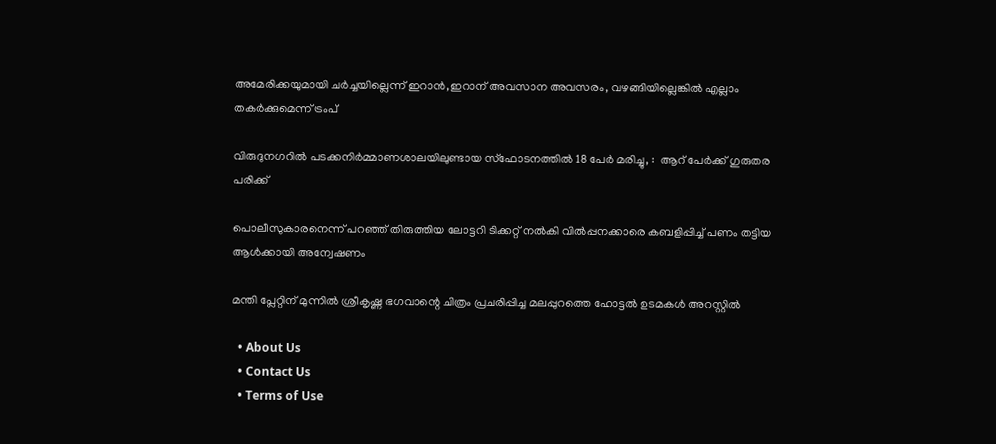അമേരിക്കയുമായി ചര്‍ച്ചയില്ലെന്ന് ഇറാന്‍,ഇറാന് അവസാന അവസരം, വഴങ്ങിയില്ലെങ്കില്‍ എല്ലാം തകര്‍ക്കുമെന്ന് ട്രംപ്

വിരുദുനഗറിൽ പടക്കനിർമ്മാണശാലയിലുണ്ടായ സ്‌ഫോടനത്തിൽ 18 പേർ മരിച്ചു, :  ആറ് പേർക്ക് ഗുരുതര പരിക്ക്

പൊലീസുകാരനെന്ന് പറഞ്ഞ് തിരുത്തിയ ലോട്ടറി ടിക്കറ്റ് നല്‍കി വില്‍പ്പനക്കാരെ കബളിപ്പിച്ച് പണം തട്ടിയ ആള്‍ക്കായി അന്വേഷണം

മന്തി പ്ലേറ്റിന് മുന്നില്‍ ശ്രീകൃഷ്ണ ഭഗവാന്റെ ചിത്രം പ്രചരിപ്പിച്ച മലപ്പുറത്തെ ഹോട്ടല്‍ ഉടമകള്‍ അറസ്റ്റില്‍

  • About Us
  • Contact Us
  • Terms of Use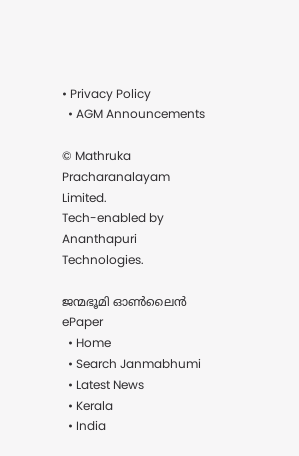• Privacy Policy
  • AGM Announcements

© Mathruka Pracharanalayam Limited.
Tech-enabled by Ananthapuri Technologies.

ജന്മഭൂമി ഓണ്‍ലൈന്‍
ePaper
  • Home
  • Search Janmabhumi
  • Latest News
  • Kerala
  • India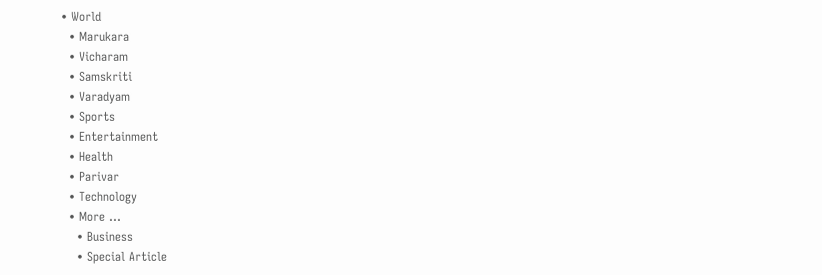• World
  • Marukara
  • Vicharam
  • Samskriti
  • Varadyam
  • Sports
  • Entertainment
  • Health
  • Parivar
  • Technology
  • More …
    • Business
    • Special Article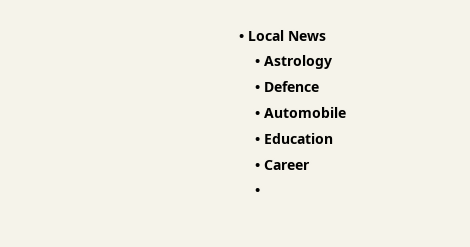• Local News
    • Astrology
    • Defence
    • Automobile
    • Education
    • Career
    •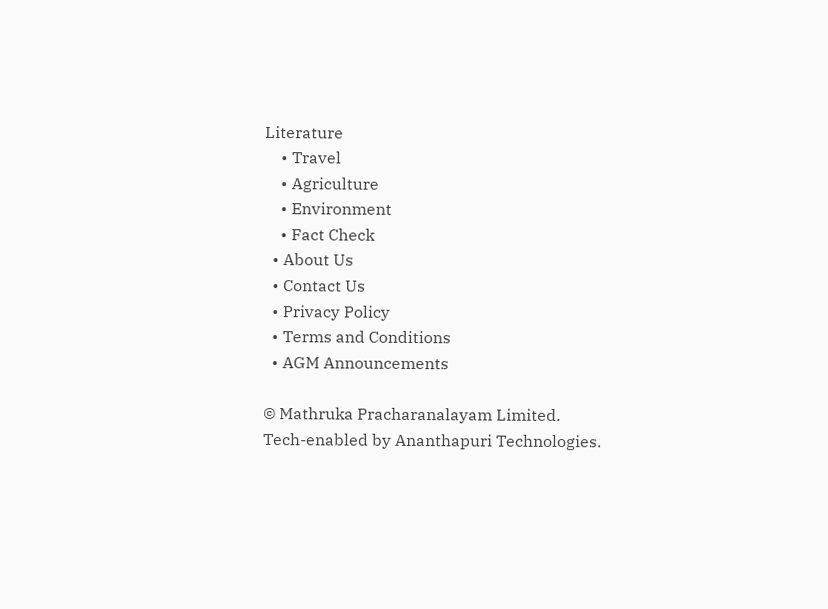Literature
    • Travel
    • Agriculture
    • Environment
    • Fact Check
  • About Us
  • Contact Us
  • Privacy Policy
  • Terms and Conditions
  • AGM Announcements

© Mathruka Pracharanalayam Limited.
Tech-enabled by Ananthapuri Technologies.